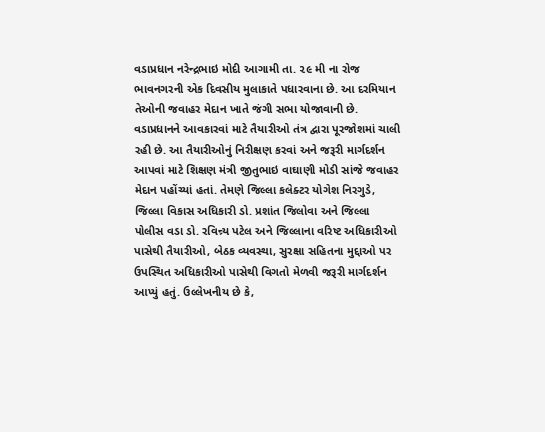વડાપ્રધાન નરેન્દ્રભાઇ મોદી આગામી તા. ૨૯ મી ના રોજ ભાવનગરની એક દિવસીય મુલાકાતે પધારવાના છે. આ દરમિયાન તેઓની જવાહર મેદાન ખાતે જંગી સભા યોજાવાની છે. વડાપ્રધાનને આવકારવાં માટે તૈયારીઓ તંત્ર દ્વારા પૂરજોશમાં ચાલી રહી છે. આ તૈયારીઓનું નિરીક્ષણ કરવાં અને જરૂરી માર્ગદર્શન આપવાં માટે શિક્ષણ મંત્રી જીતુભાઇ વાઘાણી મોડી સાંજે જવાહર મેદાન પહોંચ્યાં હતાં. તેમણે જિલ્લા કલેક્ટર યોગેશ નિરગુડે, જિલ્લા વિકાસ અધિકારી ડો. પ્રશાંત જિલોવા અને જિલ્લા પોલીસ વડા ડો. રવિન્ર્ય પટેલ અને જિલ્લાના વરિષ્ટ અધિકારીઓ પાસેથી તૈયારીઓ, બેઠક વ્યવસ્થા, સુરક્ષા સહિતના મુદ્દાઓ પર ઉપસ્થિત અધિકારીઓ પાસેથી વિગતો મેળવી જરૂરી માર્ગદર્શન આપ્યું હતું. ઉલ્લેખનીય છે કે,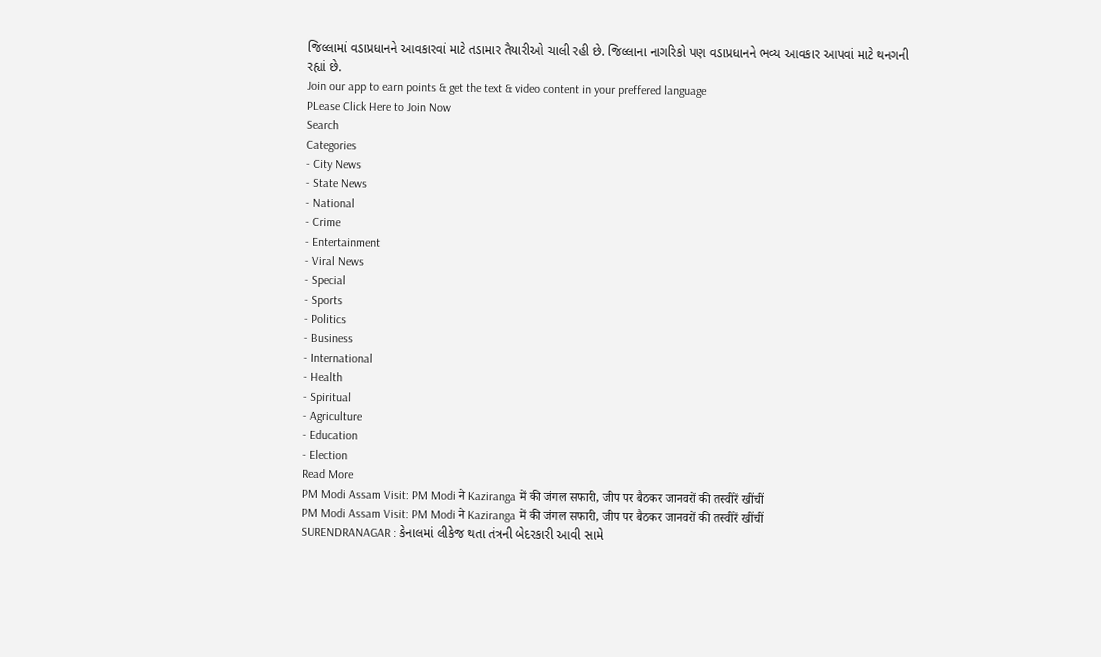જિલ્લામાં વડાપ્રધાનને આવકારવાં માટે તડામાર તૈયારીઓ ચાલી રહી છે. જિલ્લાના નાગરિકો પણ વડાપ્રધાનને ભવ્ય આવકાર આપવાં માટે થનગની રહ્યાં છે.
Join our app to earn points & get the text & video content in your preffered language
PLease Click Here to Join Now
Search
Categories
- City News
- State News
- National
- Crime
- Entertainment
- Viral News
- Special
- Sports
- Politics
- Business
- International
- Health
- Spiritual
- Agriculture
- Education
- Election
Read More
PM Modi Assam Visit: PM Modi ने Kaziranga में की जंगल सफारी, जीप पर बैठकर जानवरों की तस्वीरें खींचीं
PM Modi Assam Visit: PM Modi ने Kaziranga में की जंगल सफारी, जीप पर बैठकर जानवरों की तस्वीरें खींचीं
SURENDRANAGAR : કેનાલમાં લીકેજ થતા તંત્રની બેદરકારી આવી સામે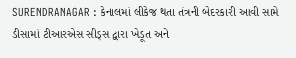SURENDRANAGAR : કેનાલમાં લીકેજ થતા તંત્રની બેદરકારી આવી સામે
ડીસામાં ટીઆરએસ સીડ્સ દ્વારા ખેડૂત અને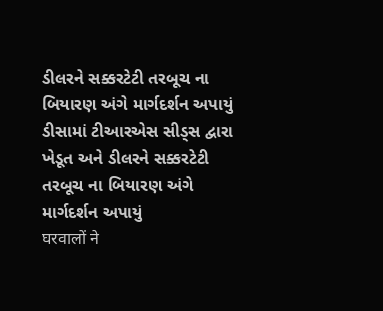ડીલરને સક્કરટેટી તરબૂચ ના બિયારણ અંગે માર્ગદર્શન અપાયું
ડીસામાં ટીઆરએસ સીડ્સ દ્વારા ખેડૂત અને ડીલરને સક્કરટેટી તરબૂચ ના બિયારણ અંગે માર્ગદર્શન અપાયું
घरवालों ने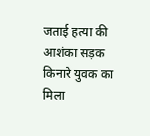जताई हत्या की आशंका सड़क किनारे युवक का मिला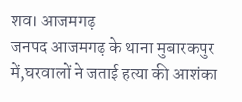शव। आजमगढ़
जनपद आजमगढ़ के थाना मुबारकपुर में,घरवालों ने जताई हत्या की आशंका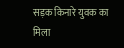सड़क किनारे युवक का मिला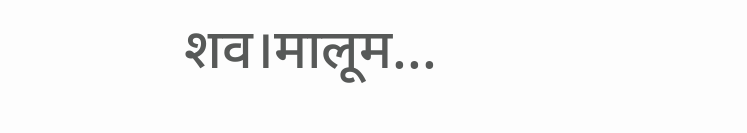शव।मालूम...